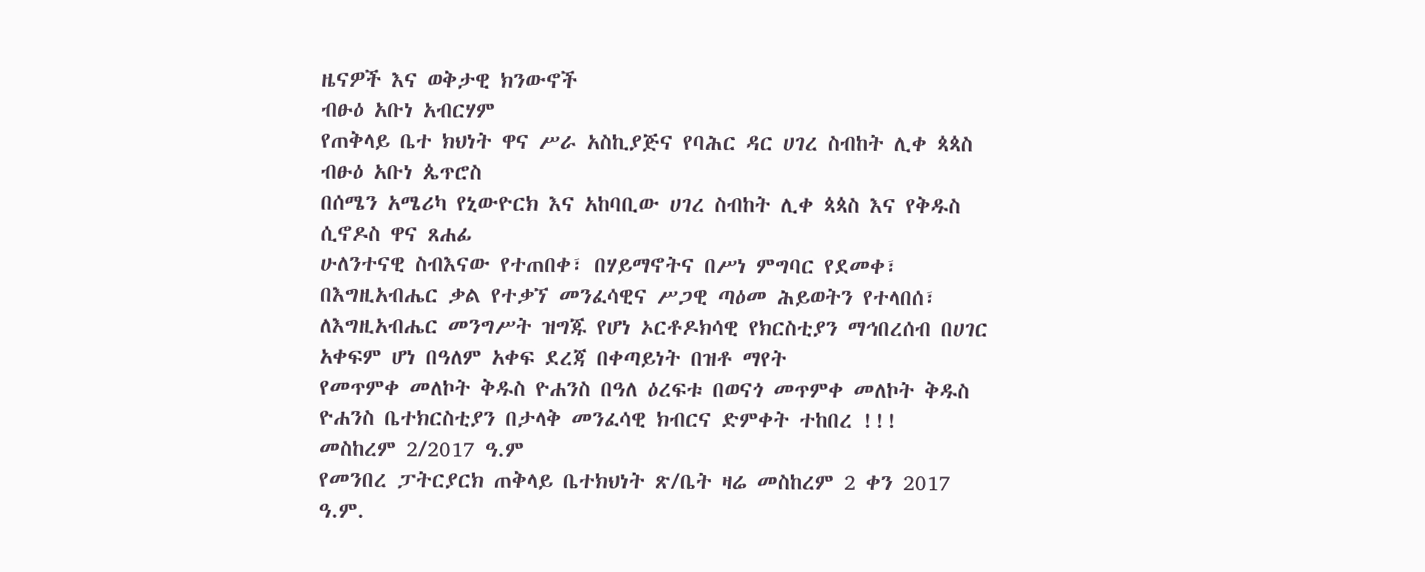ዜናዎች እና ወቅታዊ ክንውኖች
ብፁዕ አቡነ አብርሃም
የጠቅላይ ቤተ ክህነት ዋና ሥራ አስኪያጅና የባሕር ዳር ሀገረ ስብከት ሊቀ ጳጳስ
ብፁዕ አቡነ ጴጥሮስ
በሰሜን አሜሪካ የኒውዮርክ እና አከባቢው ሀገረ ስብከት ሊቀ ጳጳስ እና የቅዱስ ሲኖዶስ ዋና ጸሐፊ
ሁለንተናዊ ስብእናው የተጠበቀ፣ በሃይማኖትና በሥነ ምግባር የደመቀ፣ በእግዚአብሔር ቃል የተቃኘ መንፈሳዊና ሥጋዊ ጣዕመ ሕይወትን የተላበሰ፣ ለእግዚአብሔር መንግሥት ዝግጁ የሆነ ኦርቶዶክሳዊ የክርስቲያን ማኅበረሰብ በሀገር አቀፍም ሆነ በዓለም አቀፍ ደረጃ በቀጣይነት በዝቶ ማየት
የመጥምቀ መለኮት ቅዱስ ዮሐንስ በዓለ ዕረፍቱ በወናጎ መጥምቀ መለኮት ቅዱስ ዮሐንስ ቤተክርስቲያን በታላቅ መንፈሳዊ ክብርና ድምቀት ተከበረ !!!
መስከረም 2/2017 ዓ.ም
የመንበረ ፓትርያርክ ጠቅላይ ቤተክህነት ጽ/ቤት ዛሬ መስከረም 2 ቀን 2017 ዓ.ም.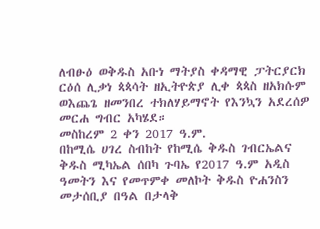ለብፁዕ ወቅዱስ አቡነ ማትያስ ቀዳማዊ ፓትርያርክ ርዕሰ ሊቃነ ጳጳሳት ዘኢትዮጵያ ሊቀ ጳጳስ ዘአክሱም ወእጨጌ ዘመንበረ ተክለሃይማኖት የእንኳን አደረሰዎ መርሐ ግብር አካሄደ።
መስከረም 2 ቀን 2017 ዓ.ም.
በከሚሴ ሀገረ ስብከት የከሚሴ ቅዱስ ገብርኤልና ቅዱስ ሚካኤል ሰበካ ጉባኤ የ2017 ዓ.ም አዲስ ዓመትን እና የመጥምቀ መለኮት ቅዱስ ዮሐንስን መታሰቢያ በዓል በታላቅ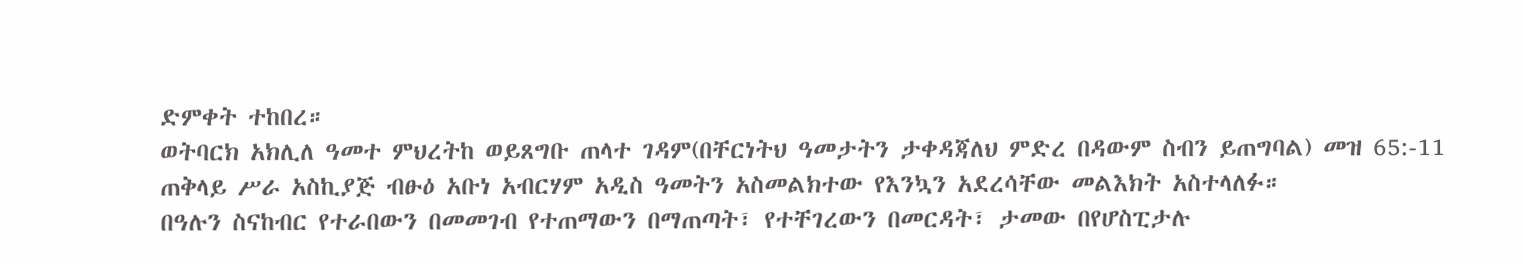ድምቀት ተከበረ።
ወትባርክ አክሊለ ዓመተ ምህረትከ ወይጸግቡ ጠላተ ገዳም(በቸርነትህ ዓመታትን ታቀዳጃለህ ምድረ በዳውም ስብን ይጠግባል) መዝ 65:-11
ጠቅላይ ሥራ አስኪያጅ ብፁዕ አቡነ አብርሃም አዲስ ዓመትን አስመልክተው የእንኳን አደረሳቸው መልእክት አስተላለፉ።
በዓሉን ስናከብር የተራበውን በመመገብ የተጠማውን በማጠጣት፣ የተቸገረውን በመርዳት፣ ታመው በየሆስፒታሉ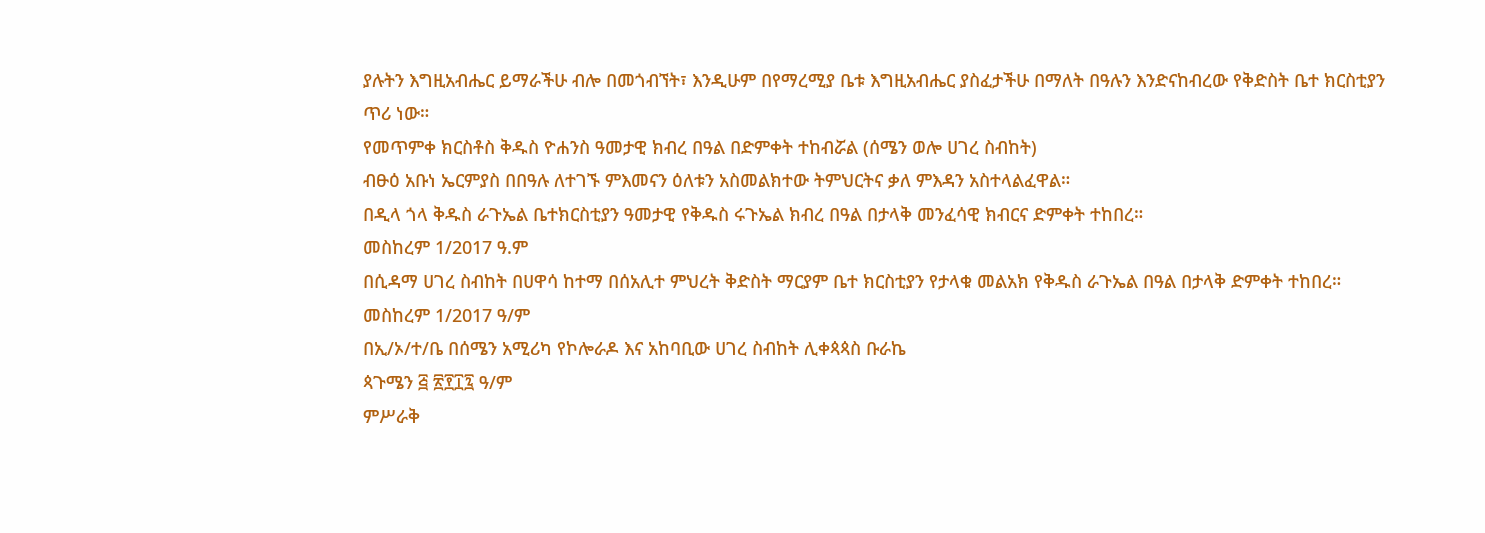ያሉትን እግዚአብሔር ይማራችሁ ብሎ በመጎብኘት፣ እንዲሁም በየማረሚያ ቤቱ እግዚአብሔር ያስፈታችሁ በማለት በዓሉን እንድናከብረው የቅድስት ቤተ ክርስቲያን ጥሪ ነው።
የመጥምቀ ክርስቶስ ቅዱስ ዮሐንስ ዓመታዊ ክብረ በዓል በድምቀት ተከብሯል (ሰሜን ወሎ ሀገረ ስብከት)
ብፁዕ አቡነ ኤርምያስ በበዓሉ ለተገኙ ምእመናን ዕለቱን አስመልክተው ትምህርትና ቃለ ምእዳን አስተላልፈዋል።
በዲላ ጎላ ቅዱስ ራጉኤል ቤተክርስቲያን ዓመታዊ የቅዱስ ሩጉኤል ክብረ በዓል በታላቅ መንፈሳዊ ክብርና ድምቀት ተከበረ።
መስከረም 1/2017 ዓ.ም
በሲዳማ ሀገረ ስብከት በሀዋሳ ከተማ በሰአሊተ ምህረት ቅድስት ማርያም ቤተ ክርስቲያን የታላቁ መልአክ የቅዱስ ራጉኤል በዓል በታላቅ ድምቀት ተከበረ።
መስከረም 1/2017 ዓ/ም
በኢ/ኦ/ተ/ቤ በሰሜን አሚሪካ የኮሎራዶ እና አከባቢው ሀገረ ስብከት ሊቀጳጳስ ቡራኬ
ጳጉሜን ፭ ፳፻፲፯ ዓ/ም
ምሥራቅ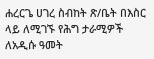ሐረርጌ ሀገረ ስብከት ጽ/ቤት በእስር ላይ ለሚገኙ የሕግ ታራሚዎች ለአዲሱ ዓመት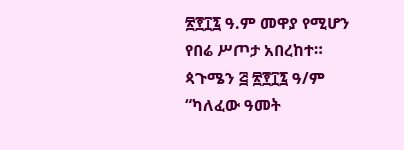፳፻፲፯ ዓ.ም መዋያ የሚሆን የበሬ ሥጦታ አበረከተ።
ጳጉሜን ፭ ፳፻፲፯ ዓ/ም
“ካለፈው ዓመት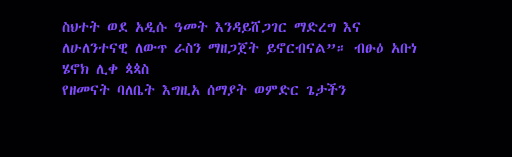ስህተት ወደ አዲሱ ዓመት እንዳይሸጋገር ማድረግ እና ለሁለንተናዊ ለውጥ ራስን ማዘጋጀት ይኖርብናል”። ብፁዕ አቡነ ሄኖክ ሊቀ ጳጳስ
የዘመናት ባለቤት እግዚአ ሰማያት ወምድር ጌታችን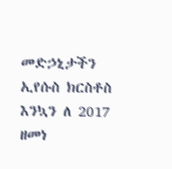መድኃኒታችን ኢየሱስ ክርስቶስ እንኳን ለ 2017 ዘመነ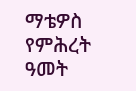ማቴዎስ የምሕረት ዓመት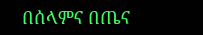በሰላምና በጤና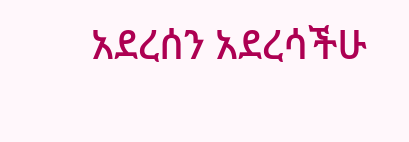አደረሰን አደረሳችሁ